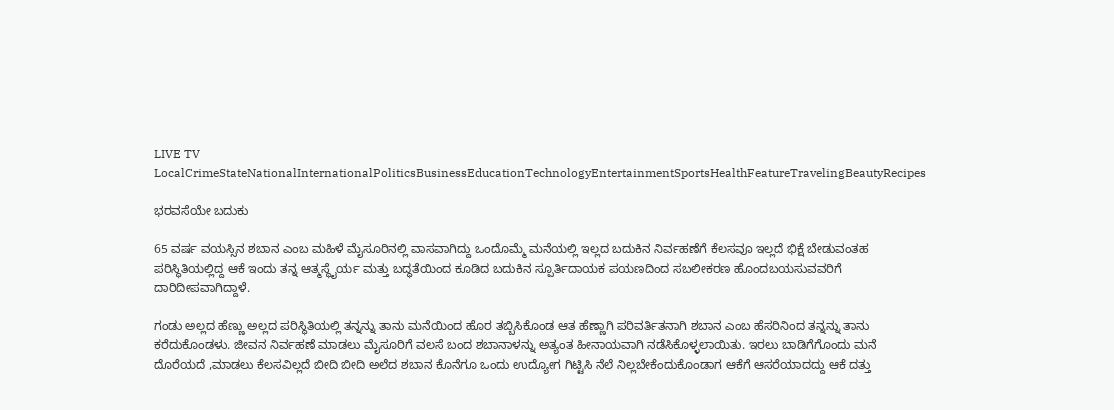LIVE TV LocalCrimeStateNationalInternationalPoliticsBusinessEducationTechnologyEntertainmentSportsHealthFeatureTravelingBeautyRecipes

ಭರವಸೆಯೇ ಬದುಕು

65 ವರ್ಷ ವಯಸ್ಸಿನ ಶಬಾನ ಎಂಬ ಮಹಿಳೆ ಮೈಸೂರಿನಲ್ಲಿ ವಾಸವಾಗಿದ್ದು ಒಂದೊಮ್ಮೆ ಮನೆಯಲ್ಲಿ ಇಲ್ಲದ ಬದುಕಿನ ನಿರ್ವಹಣೆಗೆ ಕೆಲಸವೂ ಇಲ್ಲದೆ ಭಿಕ್ಷೆ ಬೇಡುವಂತಹ ಪರಿಸ್ಥಿತಿಯಲ್ಲಿದ್ದ ಆಕೆ ಇಂದು ತನ್ನ ಆತ್ಮಸ್ಥೈರ್ಯ ಮತ್ತು ಬದ್ಧತೆಯಿಂದ ಕೂಡಿದ ಬದುಕಿನ ಸ್ಪೂರ್ತಿದಾಯಕ ಪಯಣದಿಂದ ಸಬಲೀಕರಣ ಹೊಂದಬಯಸುವವರಿಗೆ ದಾರಿದೀಪವಾಗಿದ್ದಾಳೆ.

ಗಂಡು ಅಲ್ಲದ ಹೆಣ್ಣು ಅಲ್ಲದ ಪರಿಸ್ಥಿತಿಯಲ್ಲಿ ತನ್ನನ್ನು ತಾನು ಮನೆಯಿಂದ ಹೊರ ತಬ್ಬಿಸಿಕೊಂಡ ಆತ ಹೆಣ್ಣಾಗಿ ಪರಿವರ್ತಿತನಾಗಿ ಶಬಾನ ಎಂಬ ಹೆಸರಿನಿಂದ ತನ್ನನ್ನು ತಾನು ಕರೆದುಕೊಂಡಳು. ಜೀವನ ನಿರ್ವಹಣೆ ಮಾಡಲು ಮೈಸೂರಿಗೆ ವಲಸೆ ಬಂದ ಶಬಾನಾಳನ್ನು ಅತ್ಯಂತ ಹೀನಾಯವಾಗಿ ನಡೆಸಿಕೊಳ್ಳಲಾಯಿತು. ಇರಲು ಬಾಡಿಗೆಗೊಂದು ಮನೆ ದೊರೆಯದೆ ,ಮಾಡಲು ಕೆಲಸವಿಲ್ಲದೆ ಬೀದಿ ಬೀದಿ ಅಲೆದ ಶಬಾನ ಕೊನೆಗೂ ಒಂದು ಉದ್ಯೋಗ ಗಿಟ್ಟಿಸಿ ನೆಲೆ ನಿಲ್ಲಬೇಕೆಂದುಕೊಂಡಾಗ ಆಕೆಗೆ ಆಸರೆಯಾದದ್ದು ಆಕೆ ದತ್ತು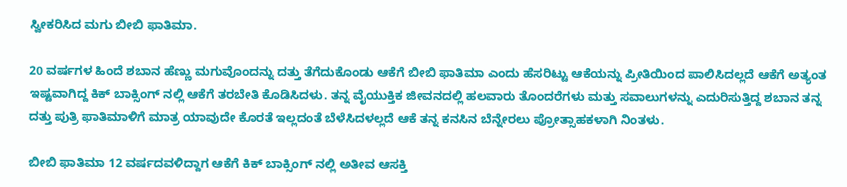ಸ್ವೀಕರಿಸಿದ ಮಗು ಬೀಬಿ ಫಾತಿಮಾ.

20 ವರ್ಷಗಳ ಹಿಂದೆ ಶಬಾನ ಹೆಣ್ಣು ಮಗುವೊಂದನ್ನು ದತ್ತು ತೆಗೆದುಕೊಂಡು ಆಕೆಗೆ ಬೀಬಿ ಫಾತಿಮಾ ಎಂದು ಹೆಸರಿಟ್ಟು ಆಕೆಯನ್ನು ಪ್ರೀತಿಯಿಂದ ಪಾಲಿಸಿದಲ್ಲದೆ ಆಕೆಗೆ ಅತ್ಯಂತ ಇಷ್ಟವಾಗಿದ್ದ ಕಿಕ್ ಬಾಕ್ಸಿಂಗ್ ನಲ್ಲಿ ಆಕೆಗೆ ತರಬೇತಿ ಕೊಡಿಸಿದಳು. ತನ್ನ ವೈಯುಕ್ತಿಕ ಜೀವನದಲ್ಲಿ ಹಲವಾರು ತೊಂದರೆಗಳು ಮತ್ತು ಸವಾಲುಗಳನ್ನು ಎದುರಿಸುತ್ತಿದ್ದ ಶಬಾನ ತನ್ನ ದತ್ತು ಪುತ್ರಿ ಫಾತಿಮಾಳಿಗೆ ಮಾತ್ರ ಯಾವುದೇ ಕೊರತೆ ಇಲ್ಲದಂತೆ ಬೆಳೆಸಿದಳಲ್ಲದೆ ಆಕೆ ತನ್ನ ಕನಸಿನ ಬೆನ್ನೇರಲು ಪ್ರೋತ್ಸಾಹಕಳಾಗಿ ನಿಂತಳು.

ಬೀಬಿ ಫಾತಿಮಾ 12 ವರ್ಷದವಳಿದ್ದಾಗ ಆಕೆಗೆ ಕಿಕ್ ಬಾಕ್ಸಿಂಗ್ ನಲ್ಲಿ ಅತೀವ ಆಸಕ್ತಿ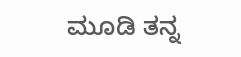ಮೂಡಿ ತನ್ನ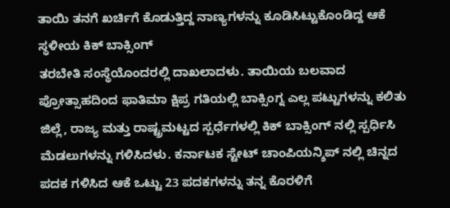ತಾಯಿ ತನಗೆ ಖರ್ಚಿಗೆ ಕೊಡುತ್ತಿದ್ದ ನಾಣ್ಯಗಳನ್ನು ಕೂಡಿಸಿಟ್ಟುಕೊಂಡಿದ್ದ ಆಕೆ ಸ್ಥಳೀಯ ಕಿಕ್ ಬಾಕ್ಸಿಂಗ್
ತರಬೇತಿ ಸಂಸ್ಥೆಯೊಂದರಲ್ಲಿ ದಾಖಲಾದಳು. ತಾಯಿಯ ಬಲವಾದ ಪ್ರೋತ್ಸಾಹದಿಂದ ಫಾತಿಮಾ ಕ್ಷಿಪ್ರ ಗತಿಯಲ್ಲಿ ಬಾಕ್ಸಿಂಗ್ನ ಎಲ್ಲ ಪಟ್ಟುಗಳನ್ನು ಕಲಿತು ಜಿಲ್ಲೆ, ರಾಜ್ಯ ಮತ್ತು ರಾಷ್ಟ್ರಮಟ್ಟದ ಸ್ಪರ್ಧೆಗಳಲ್ಲಿ ಕಿಕ್ ಬಾಕ್ಸಿಂಗ್ ನಲ್ಲಿ ಸ್ಪರ್ಧಿಸಿ ಮೆಡಲುಗಳನ್ನು ಗಳಿಸಿದಳು. ಕರ್ನಾಟಕ ಸ್ಟೇಟ್ ಚಾಂಪಿಯನ್ಶಿಪ್ ನಲ್ಲಿ ಚಿನ್ನದ ಪದಕ ಗಳಿಸಿದ ಆಕೆ ಒಟ್ಟು 23 ಪದಕಗಳನ್ನು ತನ್ನ ಕೊರಳಿಗೆ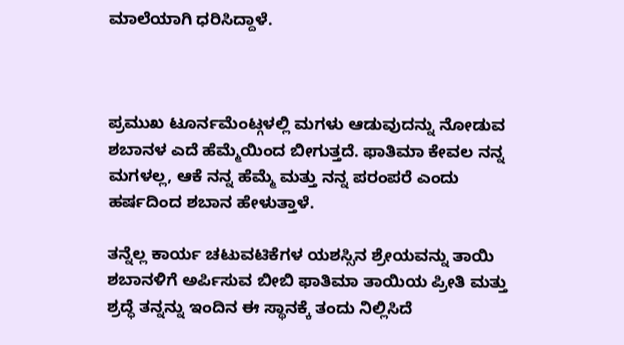ಮಾಲೆಯಾಗಿ ಧರಿಸಿದ್ದಾಳೆ.



ಪ್ರಮುಖ ಟೂರ್ನಮೆಂಟ್ಗಳಲ್ಲಿ ಮಗಳು ಆಡುವುದನ್ನು ನೋಡುವ ಶಬಾನಳ ಎದೆ ಹೆಮ್ಮೆಯಿಂದ ಬೀಗುತ್ತದೆ. ಫಾತಿಮಾ ಕೇವಲ ನನ್ನ ಮಗಳಲ್ಲ, ಆಕೆ ನನ್ನ ಹೆಮ್ಮೆ ಮತ್ತು ನನ್ನ ಪರಂಪರೆ ಎಂದು ಹರ್ಷದಿಂದ ಶಬಾನ ಹೇಳುತ್ತಾಳೆ.

ತನ್ನೆಲ್ಲ ಕಾರ್ಯ ಚಟುವಟಿಕೆಗಳ ಯಶಸ್ಸಿನ ಶ್ರೇಯವನ್ನು ತಾಯಿ ಶಬಾನಳಿಗೆ ಅರ್ಪಿಸುವ ಬೀಬಿ ಫಾತಿಮಾ ತಾಯಿಯ ಪ್ರೀತಿ ಮತ್ತು ಶ್ರದ್ಧೆ ತನ್ನನ್ನು ಇಂದಿನ ಈ ಸ್ಥಾನಕ್ಕೆ ತಂದು ನಿಲ್ಲಿಸಿದೆ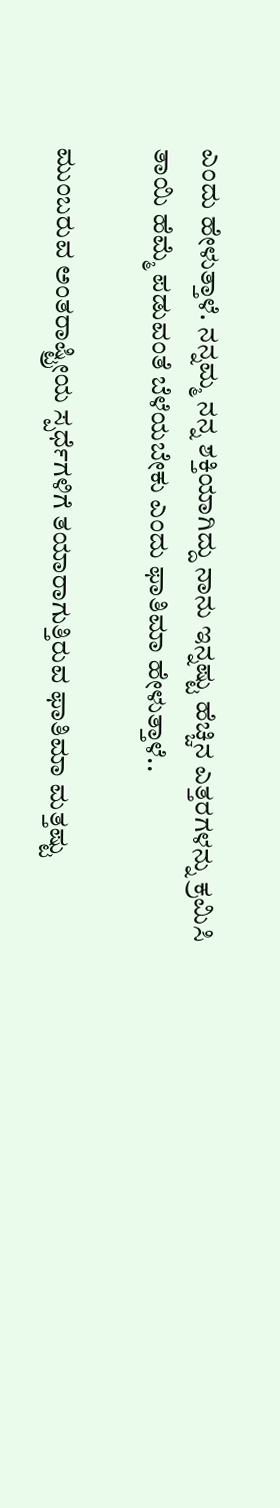ಎಂದು ಹೇಳುತ್ತಾಳೆ. ನನ್ನಮ್ಮ ನನ್ನ ಶಕ್ತಿಯಾಗಿದ್ದು ನಾನು ಇನ್ನಷ್ಟು ಹೆಚ್ಚಿನ ಎತ್ತರಗಳನ್ನು ಕ್ರಮಿಸಿ ತಾಯಿ ಹೆಮ್ಮೆ ಪಡುವಂತೆ ಬೆಳೆಯಬೇಕು ಎಂದು ಫಾತಿಮಾ ಹೇಳುತ್ತಾಳೆ..

ಮುಂಬರುವ ಅಂತರಾಷ್ಟ್ರೀಯ ಸ್ಪರ್ಧೆಗಳಿಗೆ ತಯಾರಾಗುತ್ತಿರುವ ಫಾತಿಮಾ ಮತ್ತಷ್ಟು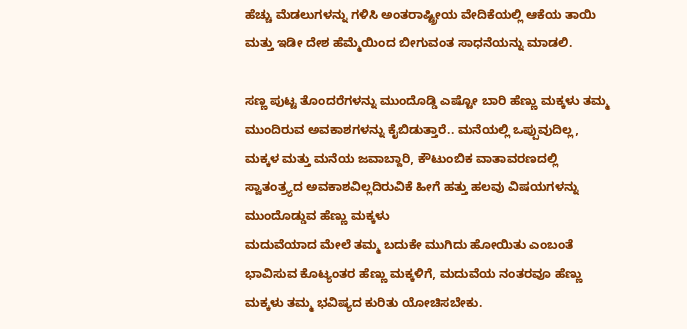ಹೆಚ್ಚು ಮೆಡಲುಗಳನ್ನು ಗಳಿಸಿ ಅಂತರಾಷ್ಟ್ರೀಯ ವೇದಿಕೆಯಲ್ಲಿ ಆಕೆಯ ತಾಯಿ ಮತ್ತು ಇಡೀ ದೇಶ ಹೆಮ್ಮೆಯಿಂದ ಬೀಗುವಂತ ಸಾಧನೆಯನ್ನು ಮಾಡಲಿ.

ಸಣ್ಣ ಪುಟ್ಟ ತೊಂದರೆಗಳನ್ನು ಮುಂದೊಡ್ಡಿ ಎಷ್ಟೋ ಬಾರಿ ಹೆಣ್ಣು ಮಕ್ಕಳು ತಮ್ಮ ಮುಂದಿರುವ ಅವಕಾಶಗಳನ್ನು ಕೈಬಿಡುತ್ತಾರೆ.. ಮನೆಯಲ್ಲಿ ಒಪ್ಪುವುದಿಲ್ಲ, ಮಕ್ಕಳ ಮತ್ತು ಮನೆಯ ಜವಾಬ್ದಾರಿ, ಕೌಟುಂಬಿಕ ವಾತಾವರಣದಲ್ಲಿ ಸ್ವಾತಂತ್ರ್ಯದ ಅವಕಾಶವಿಲ್ಲದಿರುವಿಕೆ ಹೀಗೆ ಹತ್ತು ಹಲವು ವಿಷಯಗಳನ್ನು ಮುಂದೊಡ್ಡುವ ಹೆಣ್ಣು ಮಕ್ಕಳು
ಮದುವೆಯಾದ ಮೇಲೆ ತಮ್ಮ ಬದುಕೇ ಮುಗಿದು ಹೋಯಿತು ಎಂಬಂತೆ ಭಾವಿಸುವ ಕೊಟ್ಯಂತರ ಹೆಣ್ಣು ಮಕ್ಕಳಿಗೆ, ಮದುವೆಯ ನಂತರವೂ ಹೆಣ್ಣು ಮಕ್ಕಳು ತಮ್ಮ ಭವಿಷ್ಯದ ಕುರಿತು ಯೋಚಿಸಬೇಕು.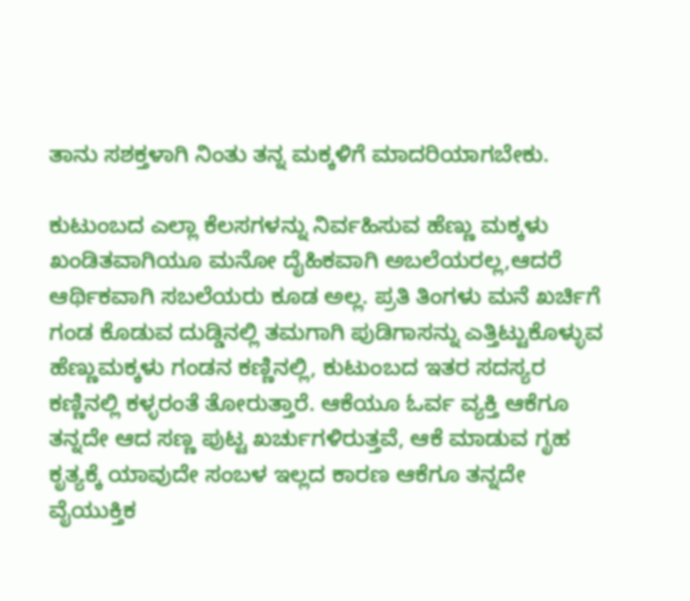ತಾನು ಸಶಕ್ತಳಾಗಿ ನಿಂತು ತನ್ನ ಮಕ್ಕಳಿಗೆ ಮಾದರಿಯಾಗಬೇಕು.

ಕುಟುಂಬದ ಎಲ್ಲಾ ಕೆಲಸಗಳನ್ನು ನಿರ್ವಹಿಸುವ ಹೆಣ್ಣು ಮಕ್ಕಳು ಖಂಡಿತವಾಗಿಯೂ ಮನೋ ದೈಹಿಕವಾಗಿ ಅಬಲೆಯರಲ್ಲ,ಆದರೆ ಆರ್ಥಿಕವಾಗಿ ಸಬಲೆಯರು ಕೂಡ ಅಲ್ಲ. ಪ್ರತಿ ತಿಂಗಳು ಮನೆ ಖರ್ಚಿಗೆ ಗಂಡ ಕೊಡುವ ದುಡ್ಡಿನಲ್ಲಿ ತಮಗಾಗಿ ಪುಡಿಗಾಸನ್ನು ಎತ್ತಿಟ್ಟುಕೊಳ್ಳುವ ಹೆಣ್ಣುಮಕ್ಕಳು ಗಂಡನ ಕಣ್ಣಿನಲ್ಲಿ, ಕುಟುಂಬದ ಇತರ ಸದಸ್ಯರ ಕಣ್ಣಿನಲ್ಲಿ ಕಳ್ಳರಂತೆ ತೋರುತ್ತಾರೆ. ಆಕೆಯೂ ಓರ್ವ ವ್ಯಕ್ತಿ ಆಕೆಗೂ ತನ್ನದೇ ಆದ ಸಣ್ಣ ಪುಟ್ಟ ಖರ್ಚುಗಳಿರುತ್ತವೆ, ಆಕೆ ಮಾಡುವ ಗೃಹ ಕೃತ್ಯಕ್ಕೆ ಯಾವುದೇ ಸಂಬಳ ಇಲ್ಲದ ಕಾರಣ ಆಕೆಗೂ ತನ್ನದೇ ವೈಯುಕ್ತಿಕ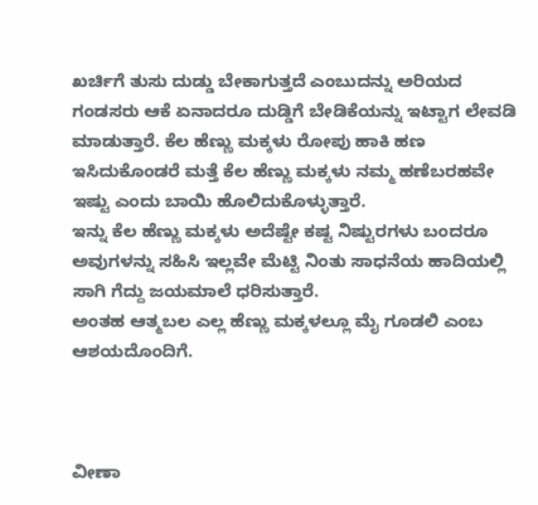ಖರ್ಚಿಗೆ ತುಸು ದುಡ್ಡು ಬೇಕಾಗುತ್ತದೆ ಎಂಬುದನ್ನು ಅರಿಯದ ಗಂಡಸರು ಆಕೆ ಏನಾದರೂ ದುಡ್ಡಿಗೆ ಬೇಡಿಕೆಯನ್ನು ಇಟ್ಟಾಗ ಲೇವಡಿ ಮಾಡುತ್ತಾರೆ. ಕೆಲ ಹೆಣ್ಣು ಮಕ್ಕಳು ರೋಪು ಹಾಕಿ ಹಣ ಇಸಿದುಕೊಂಡರೆ ಮತ್ತೆ ಕೆಲ ಹೆಣ್ಣು ಮಕ್ಕಳು ನಮ್ಮ ಹಣೆಬರಹವೇ ಇಷ್ಟು ಎಂದು ಬಾಯಿ ಹೊಲಿದುಕೊಳ್ಳುತ್ತಾರೆ.
ಇನ್ನು ಕೆಲ ಹೆಣ್ಣು ಮಕ್ಕಳು ಅದೆಷ್ಟೇ ಕಷ್ಟ ನಿಷ್ಟುರಗಳು ಬಂದರೂ ಅವುಗಳನ್ನು ಸಹಿಸಿ ಇಲ್ಲವೇ ಮೆಟ್ಟಿ ನಿಂತು ಸಾಧನೆಯ ಹಾದಿಯಲ್ಲಿ ಸಾಗಿ ಗೆದ್ದು ಜಯಮಾಲೆ ಧರಿಸುತ್ತಾರೆ.
ಅಂತಹ ಆತ್ಮಬಲ ಎಲ್ಲ ಹೆಣ್ಣು ಮಕ್ಕಳಲ್ಲೂ ಮೈ ಗೂಡಲಿ ಎಂಬ ಆಶಯದೊಂದಿಗೆ.



ವೀಣಾ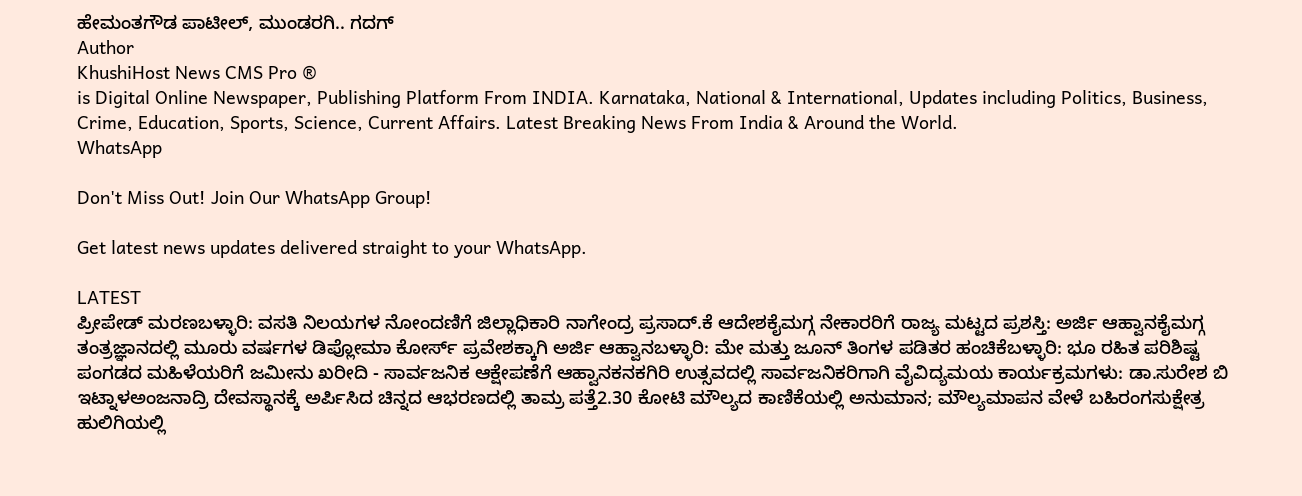ಹೇಮಂತಗೌಡ ಪಾಟೀಲ್, ಮುಂಡರಗಿ.. ಗದಗ್
Author
KhushiHost News CMS Pro ®
is Digital Online Newspaper, Publishing Platform From INDIA. Karnataka, National & International, Updates including Politics, Business, Crime, Education, Sports, Science, Current Affairs. Latest Breaking News From India & Around the World.
WhatsApp

Don't Miss Out! Join Our WhatsApp Group!

Get latest news updates delivered straight to your WhatsApp.

LATEST
ಪ್ರೀಪೇಡ್ ಮರಣಬಳ್ಳಾರಿ: ವಸತಿ ನಿಲಯಗಳ ನೋಂದಣಿಗೆ ಜಿಲ್ಲಾಧಿಕಾರಿ ನಾಗೇಂದ್ರ ಪ್ರಸಾದ್.ಕೆ ಆದೇಶಕೈಮಗ್ಗ ನೇಕಾರರಿಗೆ ರಾಜ್ಯ ಮಟ್ಟದ ಪ್ರಶಸ್ತಿ: ಅರ್ಜಿ ಆಹ್ವಾನಕೈಮಗ್ಗ ತಂತ್ರಜ್ಞಾನದಲ್ಲಿ ಮೂರು ವರ್ಷಗಳ ಡಿಪ್ಲೋಮಾ ಕೋರ್ಸ್ ಪ್ರವೇಶಕ್ಕಾಗಿ ಅರ್ಜಿ ಆಹ್ವಾನಬಳ್ಳಾರಿ: ಮೇ ಮತ್ತು ಜೂನ್ ತಿಂಗಳ ಪಡಿತರ ಹಂಚಿಕೆಬಳ್ಳಾರಿ: ಭೂ ರಹಿತ ಪರಿಶಿಷ್ಟ ಪಂಗಡದ ಮಹಿಳೆಯರಿಗೆ ಜಮೀನು ಖರೀದಿ - ಸಾರ್ವಜನಿಕ ಆಕ್ಷೇಪಣೆಗೆ ಆಹ್ವಾನಕನಕಗಿರಿ ಉತ್ಸವದಲ್ಲಿ ಸಾರ್ವಜನಿಕರಿಗಾಗಿ ವೈವಿದ್ಯಮಯ ಕಾರ್ಯಕ್ರಮಗಳು: ಡಾ.ಸುರೇಶ ಬಿ ಇಟ್ನಾಳಅಂಜನಾದ್ರಿ ದೇವಸ್ಥಾನಕ್ಕೆ ಅರ್ಪಿಸಿದ ಚಿನ್ನದ ಆಭರಣದಲ್ಲಿ ತಾಮ್ರ ಪತ್ತೆ2.30 ಕೋಟಿ ಮೌಲ್ಯದ ಕಾಣಿಕೆಯಲ್ಲಿ ಅನುಮಾನ; ಮೌಲ್ಯಮಾಪನ ವೇಳೆ ಬಹಿರಂಗಸುಕ್ಷೇತ್ರ ಹುಲಿಗಿಯಲ್ಲಿ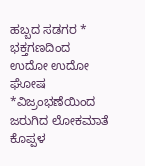ಹಬ್ಬದ ಸಡಗರ * ಭಕ್ತಗಣದಿಂದ ಉದೋ ಉದೋ ಘೋಷ *ವಿಜ್ರಂಭಣೆಯಿಂದ ಜರುಗಿದ ಲೋಕಮಾತೆ ಕೊಪ್ಪಳ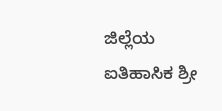ಜಿಲ್ಲೆಯ ಐತಿಹಾಸಿಕ ಶ್ರೀ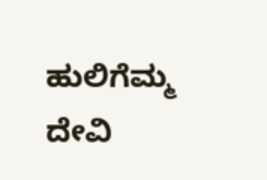ಹುಲಿಗೆಮ್ಮ ದೇವಿ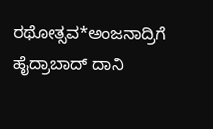ರಥೋತ್ಸವ*ಅಂಜನಾದ್ರಿಗೆ ಹೈದ್ರಾಬಾದ್ ದಾನಿ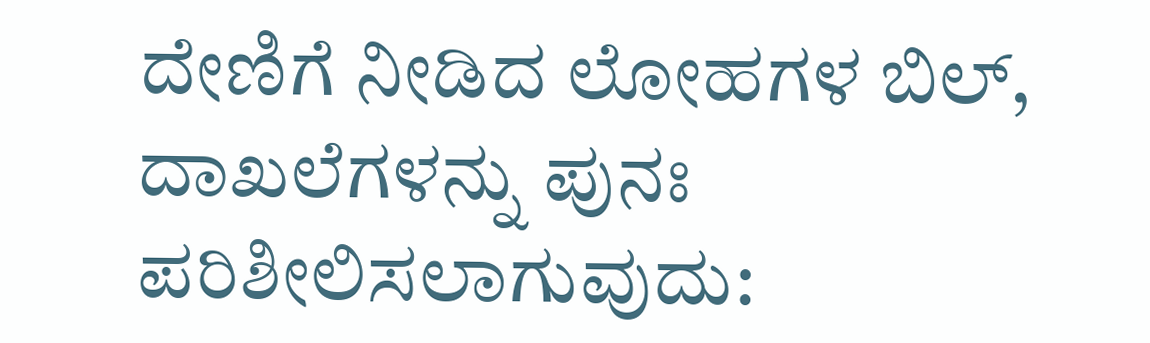ದೇಣಿಗೆ ನೀಡಿದ ಲೋಹಗಳ ಬಿಲ್, ದಾಖಲೆಗಳನ್ನು ಪುನಃ ಪರಿಶೀಲಿಸಲಾಗುವುದು: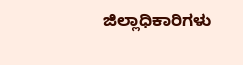ಜಿಲ್ಲಾಧಿಕಾರಿಗಳು